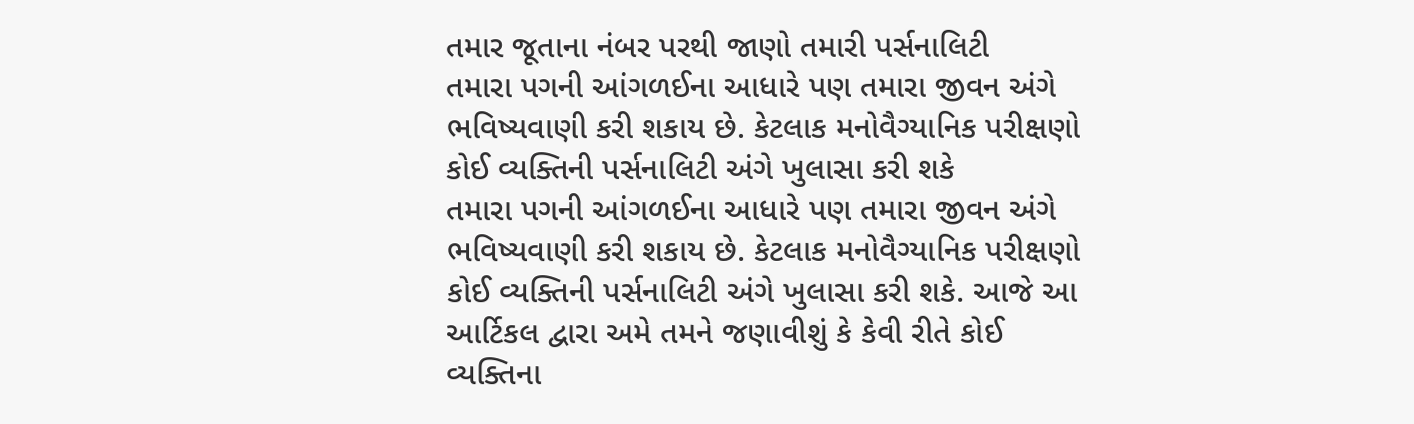તમાર જૂતાના નંબર પરથી જાણો તમારી પર્સનાલિટી
તમારા પગની આંગળઈના આધારે પણ તમારા જીવન અંગે ભવિષ્યવાણી કરી શકાય છે. કેટલાક મનોવૈગ્યાનિક પરીક્ષણો કોઈ વ્યક્તિની પર્સનાલિટી અંગે ખુલાસા કરી શકે
તમારા પગની આંગળઈના આધારે પણ તમારા જીવન અંગે ભવિષ્યવાણી કરી શકાય છે. કેટલાક મનોવૈગ્યાનિક પરીક્ષણો કોઈ વ્યક્તિની પર્સનાલિટી અંગે ખુલાસા કરી શકે. આજે આ આર્ટિકલ દ્વારા અમે તમને જણાવીશું કે કેવી રીતે કોઈ વ્યક્તિના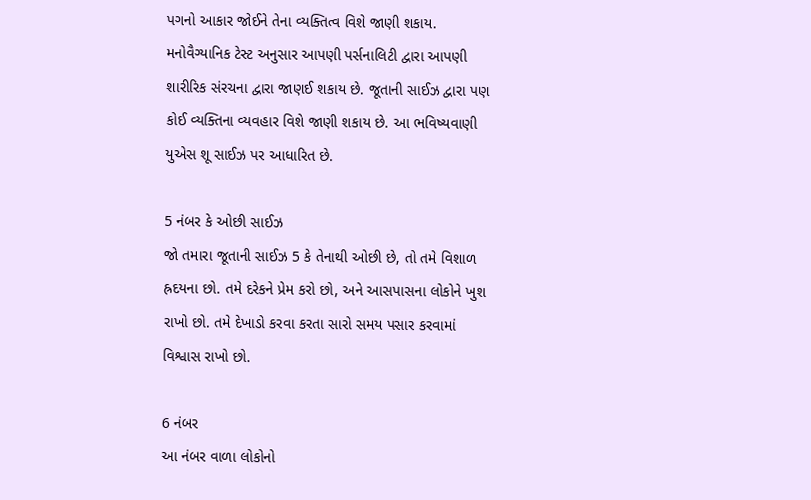પગનો આકાર જોઈને તેના વ્યક્તિત્વ વિશે જાણી શકાય.
મનોવૈગ્યાનિક ટેસ્ટ અનુસાર આપણી પર્સનાલિટી દ્વારા આપણી શારીરિક સંરચના દ્વારા જાણઈ શકાય છે. જૂતાની સાઈઝ દ્વારા પણ કોઈ વ્યક્તિના વ્યવહાર વિશે જાણી શકાય છે. આ ભવિષ્યવાણી યુએસ શૂ સાઈઝ પર આધારિત છે.

5 નંબર કે ઓછી સાઈઝ
જો તમારા જૂતાની સાઈઝ 5 કે તેનાથી ઓછી છે, તો તમે વિશાળ હ્રદયના છો. તમે દરેકને પ્રેમ કરો છો, અને આસપાસના લોકોને ખુશ રાખો છો. તમે દેખાડો કરવા કરતા સારો સમય પસાર કરવામાં વિશ્વાસ રાખો છો.

6 નંબર
આ નંબર વાળા લોકોનો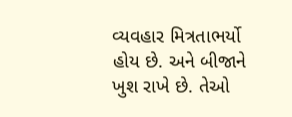વ્યવહાર મિત્રતાભર્યો હોય છે. અને બીજાને ખુશ રાખે છે. તેઓ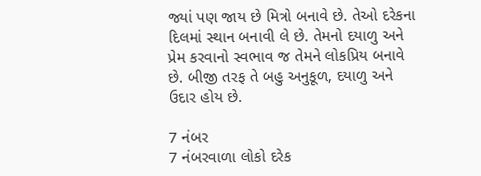જ્યાં પણ જાય છે મિત્રો બનાવે છે. તેઓ દરેકના દિલમાં સ્થાન બનાવી લે છે. તેમનો દયાળુ અને પ્રેમ કરવાનો સ્વભાવ જ તેમને લોકપ્રિય બનાવે છે. બીજી તરફ તે બહુ અનુકૂળ, દયાળુ અને ઉદાર હોય છે.

7 નંબર
7 નંબરવાળા લોકો દરેક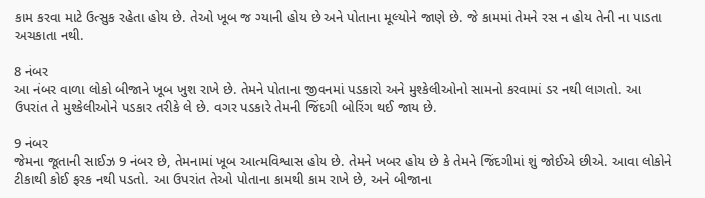કામ કરવા માટે ઉત્સુક રહેતા હોય છે. તેઓ ખૂબ જ ગ્યાની હોય છે અને પોતાના મૂલ્યોને જાણે છે. જે કામમાં તેમને રસ ન હોય તેની ના પાડતા અચકાતા નથી.

8 નંબર
આ નંબર વાળા લોકો બીજાને ખૂબ ખુશ રાખે છે. તેમને પોતાના જીવનમાં પડકારો અને મુશ્કેલીઓનો સામનો કરવામાં ડર નથી લાગતો. આ ઉપરાંત તે મુશ્કેલીઓને પડકાર તરીકે લે છે. વગર પડકારે તેમની જિંદગી બોરિંગ થઈ જાય છે.

9 નંબર
જેમના જૂતાની સાઈઝ 9 નંબર છે, તેમનામાં ખૂબ આત્મવિશ્વાસ હોય છે. તેમને ખબર હોય છે કે તેમને જિંદગીમાં શું જોઈએ છીએ. આવા લોકોને ટીકાથી કોઈ ફરક નથી પડતો. આ ઉપરાંત તેઓ પોતાના કામથી કામ રાખે છે, અને બીજાના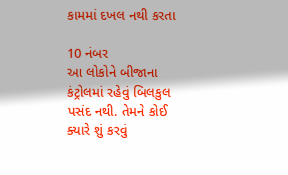કામમાં દખલ નથી કરતા

10 નંબર
આ લોકોને બીજાના કંટ્રોલમાં રહેવું બિલકુલ પસંદ નથી. તેમને કોઈ ક્યારે શું કરવું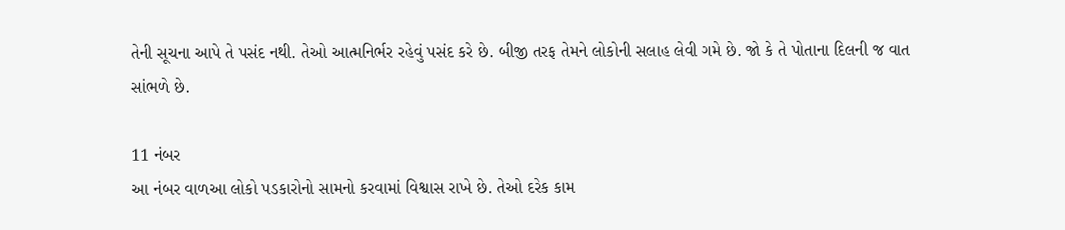તેની સૂચના આપે તે પસંદ નથી. તેઓ આત્મનિર્ભર રહેવું પસંદ કરે છે. બીજી તરફ તેમને લોકોની સલાહ લેવી ગમે છે. જો કે તે પોતાના દિલની જ વાત સાંભળે છે.

11 નંબર
આ નંબર વાળઆ લોકો પડકારોનો સામનો કરવામાં વિશ્વાસ રાખે છે. તેઓ દરેક કામ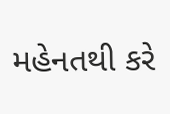મહેનતથી કરે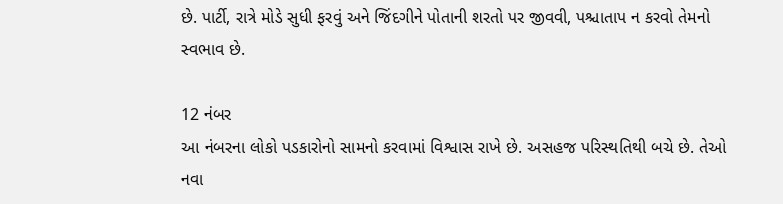છે. પાર્ટી, રાત્રે મોડે સુધી ફરવું અને જિંદગીને પોતાની શરતો પર જીવવી, પશ્ચાતાપ ન કરવો તેમનો સ્વભાવ છે.

12 નંબર
આ નંબરના લોકો પડકારોનો સામનો કરવામાં વિશ્વાસ રાખે છે. અસહજ પરિસ્થતિથી બચે છે. તેઓ નવા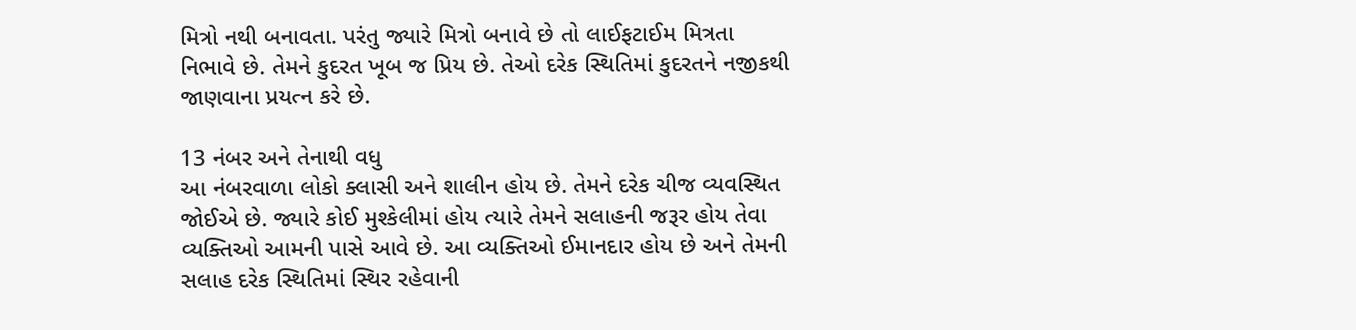મિત્રો નથી બનાવતા. પરંતુ જ્યારે મિત્રો બનાવે છે તો લાઈફટાઈમ મિત્રતા નિભાવે છે. તેમને કુદરત ખૂબ જ પ્રિય છે. તેઓ દરેક સ્થિતિમાં કુદરતને નજીકથી જાણવાના પ્રયત્ન કરે છે.

13 નંબર અને તેનાથી વધુ
આ નંબરવાળા લોકો ક્લાસી અને શાલીન હોય છે. તેમને દરેક ચીજ વ્યવસ્થિત જોઈએ છે. જ્યારે કોઈ મુશ્કેલીમાં હોય ત્યારે તેમને સલાહની જરૂર હોય તેવા વ્યક્તિઓ આમની પાસે આવે છે. આ વ્યક્તિઓ ઈમાનદાર હોય છે અને તેમની સલાહ દરેક સ્થિતિમાં સ્થિર રહેવાની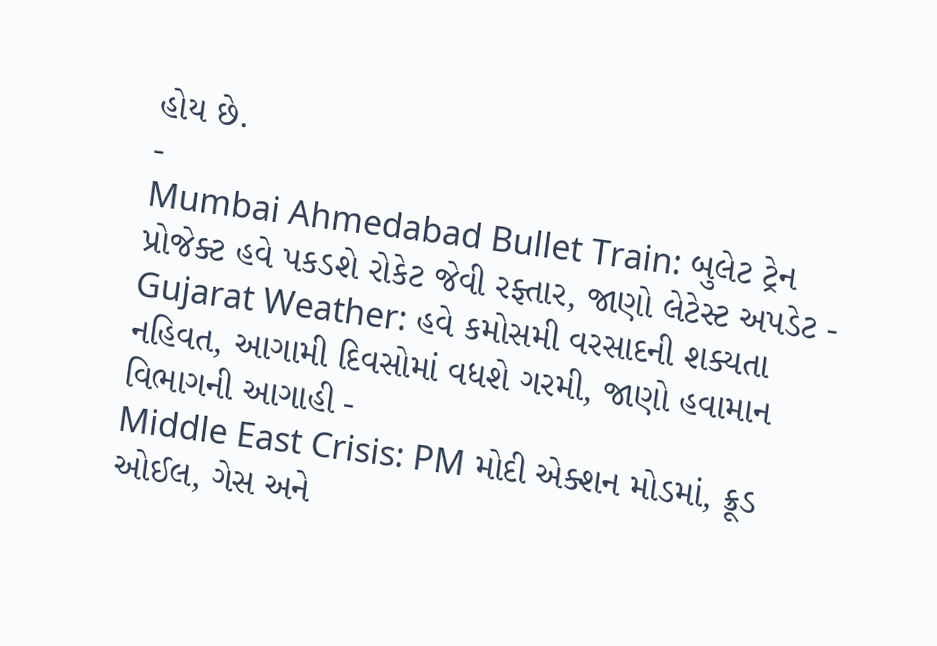હોય છે.
-
Mumbai Ahmedabad Bullet Train: બુલેટ ટ્રેન પ્રોજેક્ટ હવે પકડશે રોકેટ જેવી રફ્તાર, જાણો લેટેસ્ટ અપડેટ -
Gujarat Weather: હવે કમોસમી વરસાદની શક્યતા નહિવત, આગામી દિવસોમાં વધશે ગરમી, જાણો હવામાન વિભાગની આગાહી -
Middle East Crisis: PM મોદી એક્શન મોડમાં, ક્રૂડ ઓઈલ, ગેસ અને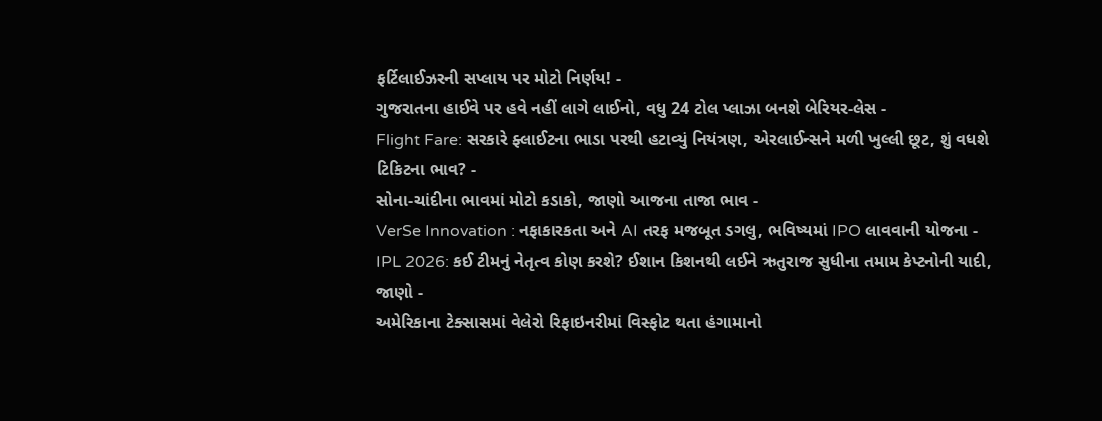ફર્ટિલાઈઝરની સપ્લાય પર મોટો નિર્ણય! -
ગુજરાતના હાઈવે પર હવે નહીં લાગે લાઈનો, વધુ 24 ટોલ પ્લાઝા બનશે બેરિયર-લેસ -
Flight Fare: સરકારે ફ્લાઈટના ભાડા પરથી હટાવ્યું નિયંત્રણ, એરલાઈન્સને મળી ખુલ્લી છૂટ, શું વધશે ટિકિટના ભાવ? -
સોના-ચાંદીના ભાવમાં મોટો કડાકો, જાણો આજના તાજા ભાવ -
VerSe Innovation : નફાકારકતા અને AI તરફ મજબૂત ડગલુ, ભવિષ્યમાં IPO લાવવાની યોજના -
IPL 2026: કઈ ટીમનું નેતૃત્વ કોણ કરશે? ઈશાન કિશનથી લઈને ઋતુરાજ સુધીના તમામ કેપ્ટનોની યાદી, જાણો -
અમેરિકાના ટેક્સાસમાં વેલેરો રિફાઇનરીમાં વિસ્ફોટ થતા હંગામાનો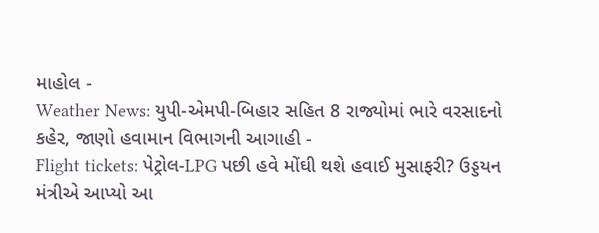માહોલ -
Weather News: યુપી-એમપી-બિહાર સહિત 8 રાજ્યોમાં ભારે વરસાદનો કહેર, જાણો હવામાન વિભાગની આગાહી -
Flight tickets: પેટ્રોલ-LPG પછી હવે મોંઘી થશે હવાઈ મુસાફરી? ઉડ્ડયન મંત્રીએ આપ્યો આ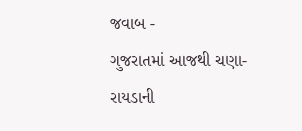જવાબ -
ગુજરાતમાં આજથી ચણા-રાયડાની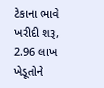ટેકાના ભાવે ખરીદી શરૂ, 2.96 લાખ ખેડૂતોને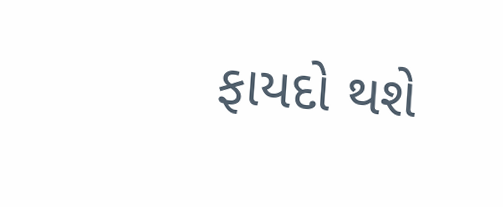ફાયદો થશે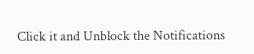Click it and Unblock the Notifications